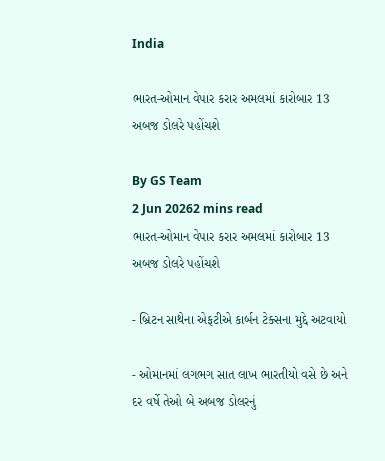India

ભારત-ઓમાન વેપાર કરાર અમલમાં કારોબાર 13 અબજ ડોલરે પહોંચશે

By GS Team
2 Jun 20262 mins read
ભારત-ઓમાન વેપાર કરાર અમલમાં કારોબાર 13 અબજ ડોલરે પહોંચશે

- બ્રિટન સાથેના એફટીએ કાર્બન ટેક્સના મુદ્દે અટવાયો

- ઓમાનમાં લગભગ સાત લાખ ભારતીયો વસે છે અને દર વર્ષે તેઓ બે અબજ ડોલરનું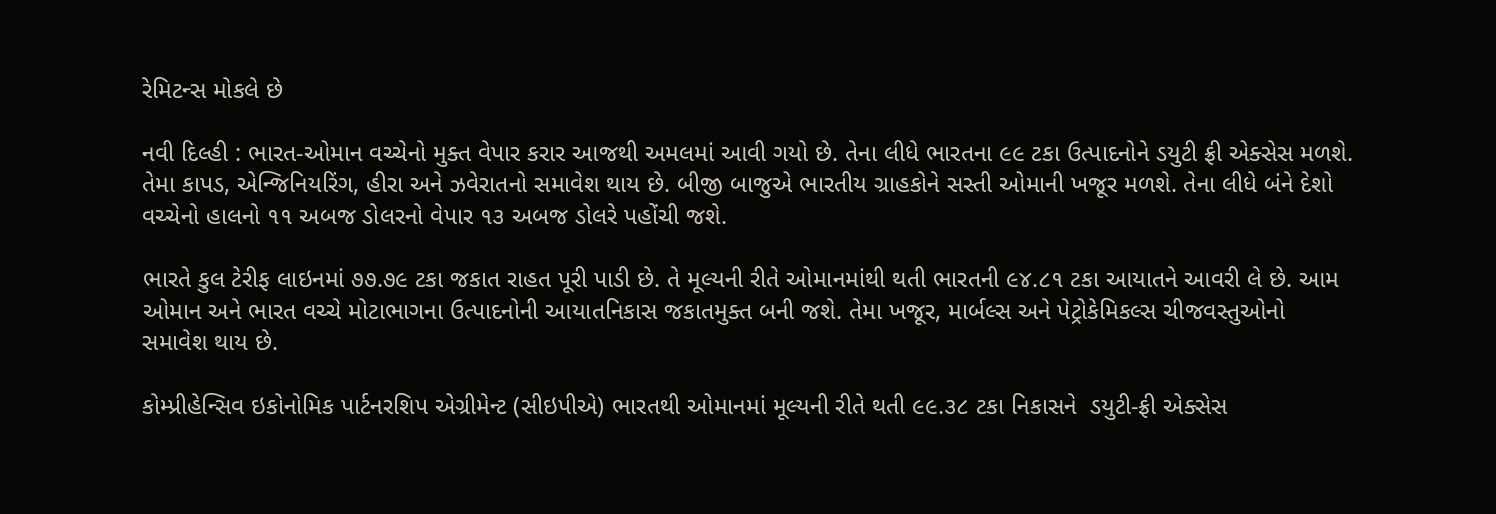રેમિટન્સ મોકલે છે

નવી દિલ્હી : ભારત-ઓમાન વચ્ચેનો મુક્ત વેપાર કરાર આજથી અમલમાં આવી ગયો છે. તેના લીધે ભારતના ૯૯ ટકા ઉત્પાદનોને ડયુટી ફ્રી એક્સેસ મળશે. તેમા કાપડ, એન્જિનિયરિંગ, હીરા અને ઝવેરાતનો સમાવેશ થાય છે. બીજી બાજુએ ભારતીય ગ્રાહકોને સસ્તી ઓમાની ખજૂર મળશે. તેના લીધે બંને દેશો વચ્ચેનો હાલનો ૧૧ અબજ ડોલરનો વેપાર ૧૩ અબજ ડોલરે પહોંચી જશે.

ભારતે કુલ ટેરીફ લાઇનમાં ૭૭.૭૯ ટકા જકાત રાહત પૂરી પાડી છે. તે મૂલ્યની રીતે ઓમાનમાંથી થતી ભારતની ૯૪.૮૧ ટકા આયાતને આવરી લે છે. આમ ઓમાન અને ભારત વચ્ચે મોટાભાગના ઉત્પાદનોની આયાતનિકાસ જકાતમુક્ત બની જશે. તેમા ખજૂર, માર્બલ્સ અને પેટ્રોકેમિકલ્સ ચીજવસ્તુઓનો સમાવેશ થાય છે.

કોમ્પ્રીહેન્સિવ ઇકોનોમિક પાર્ટનરશિપ એગ્રીમેન્ટ (સીઇપીએ) ભારતથી ઓમાનમાં મૂલ્યની રીતે થતી ૯૯.૩૮ ટકા નિકાસને  ડયુટી-ફ્રી એક્સેસ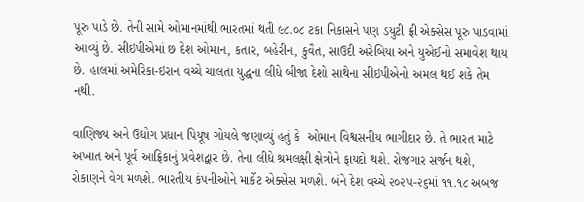પૂરુ પાડે છે. તેની સામે ઓમાનમાંથી ભારતમાં થતી ૯૮.૦૮ ટકા નિકાસને પણ ડયુટી ફ્રી એક્સેસ પૂરુ પાડવામાં આવ્યું છે. સીઇપીએમાં છ દેશ ઓમાન, કતાર, બહેરીન, કુવૈત, સાઉદી અરેબિયા અને યુએઈનો સમાવેશ થાય છે. હાલમાં અમેરિકા-ઇરાન વચ્ચે ચાલતા યુદ્ધના લીધે બીજા દેશો સાથેના સીઇપીએનો અમલ થઈ શકે તેમ નથી.

વાણિજ્ય અને ઉદ્યોગ પ્રધાન પિયૂષ ગોયલે જણાવ્યું હતું કે  ઓમાન વિશ્વસનીય ભાગીદાર છે. તે ભારત માટે અખાત અને પૂર્વ આફ્રિકાનું પ્રવેશદ્વાર છે. તેના લીધે શ્રમલક્ષી ક્ષેત્રોને ફાયદો થશે. રોજગાર સર્જન થશે, રોકાણને વેગ મળશે. ભારતીય કંપનીઓને માર્કેટ એક્સેસ મળશે. બંને દેશ વચ્ચે ૨૦૨૫-૨૬માં ૧૧.૧૮ અબજ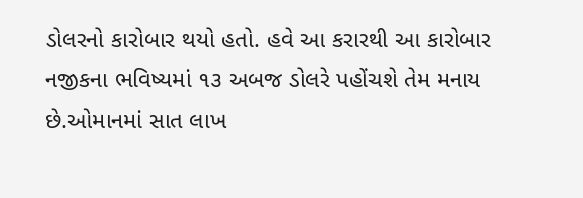ડોલરનો કારોબાર થયો હતો. હવે આ કરારથી આ કારોબાર નજીકના ભવિષ્યમાં ૧૩ અબજ ડોલરે પહોંચશે તેમ મનાય છે.ઓમાનમાં સાત લાખ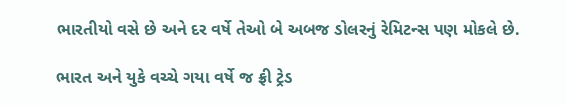ભારતીયો વસે છે અને દર વર્ષે તેઓ બે અબજ ડોલરનું રેમિટન્સ પણ મોકલે છે.

ભારત અને યુકે વચ્ચે ગયા વર્ષે જ ફ્રી ટ્રેડ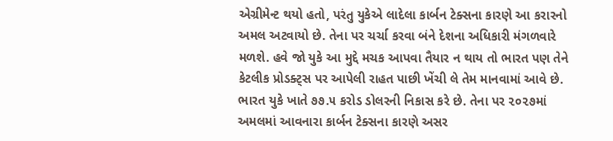એગ્રીમેન્ટ થયો હતો, પરંતુ યુકેએ લાદેલા કાર્બન ટેક્સના કારણે આ કરારનો અમલ અટવાયો છે. તેના પર ચર્ચા કરવા બંને દેશના અધિકારી મંગળવારે મળશે. હવે જો યુકે આ મુદ્દે મચક આપવા તૈયાર ન થાય તો ભારત પણ તેને કેટલીક પ્રોડક્ટ્સ પર આપેલી રાહત પાછી ખેંચી લે તેમ માનવામાં આવે છે. ભારત યુકે ખાતે ૭૭.૫ કરોડ ડોલરની નિકાસ કરે છે. તેના પર ૨૦૨૭માં અમલમાં આવનારા કાર્બન ટેક્સના કારણે અસર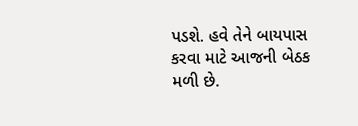પડશે. હવે તેને બાયપાસ કરવા માટે આજની બેઠક મળી છે.